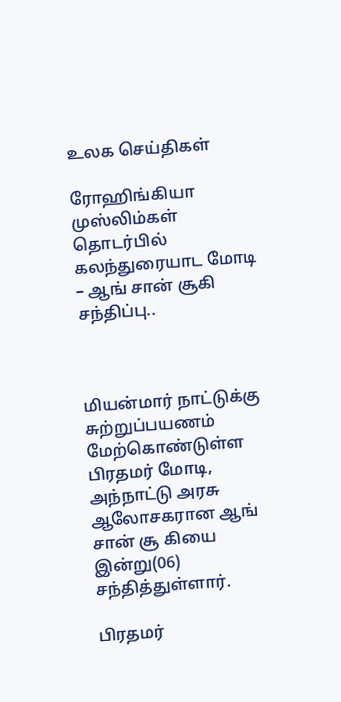உலக செய்திகள்

ரோஹிங்கியா முஸ்லிம்கள் தொடர்பில் கலந்துரையாட மோடி – ஆங் சான் சூகி சந்திப்பு..



மியன்மார் நாட்டுக்கு சுற்றுப்பயணம் மேற்கொண்டுள்ள பிரதமர் மோடி, அந்நாட்டு அரசு ஆலோசகரான ஆங் சான் சூ கியை இன்று(06) சந்தித்துள்ளார்.

பிரதமர்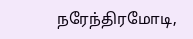நரேந்திரமோடி,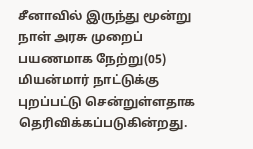சீனாவில் இருந்து மூன்று நாள் அரசு முறைப் பயணமாக நேற்று(05) மியன்மார் நாட்டுக்கு புறப்பட்டு சென்றுள்ளதாக தெரிவிக்கப்படுகின்றது.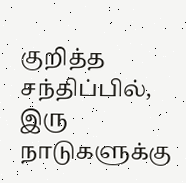குறித்த சந்திப்பில், இரு நாடுகளுக்கு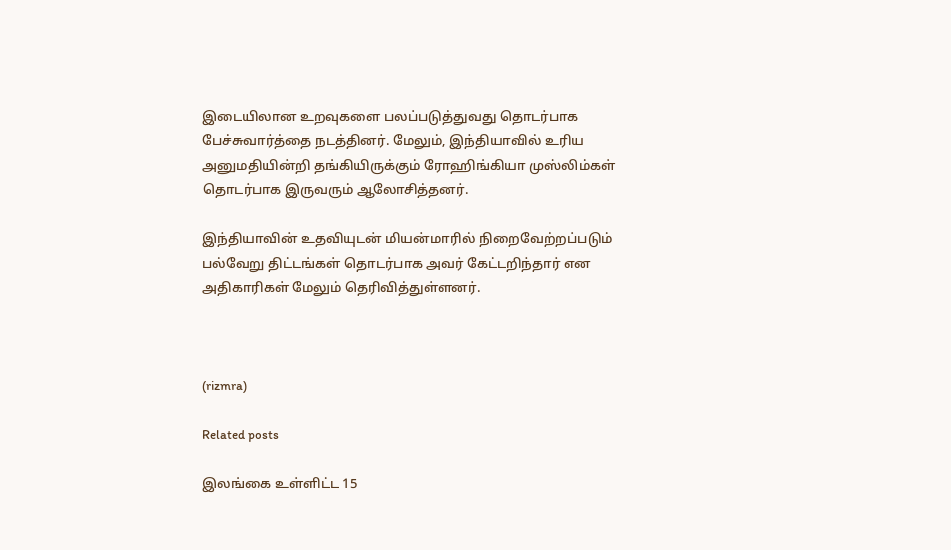இடையிலான உறவுகளை பலப்படுத்துவது தொடர்பாக பேச்சுவார்த்தை நடத்தினர். மேலும், இந்தியாவில் உரிய அனுமதியின்றி தங்கியிருக்கும் ரோஹிங்கியா முஸ்லிம்கள் தொடர்பாக இருவரும் ஆலோசித்தனர்.

இந்தியாவின் உதவியுடன் மியன்மாரில் நிறைவேற்றப்படும் பல்வேறு திட்டங்கள் தொடர்பாக அவர் கேட்டறிந்தார் என அதிகாரிகள் மேலும் தெரிவித்துள்ளனர்.



(rizmra)

Related posts

இலங்கை உள்ளிட்ட 15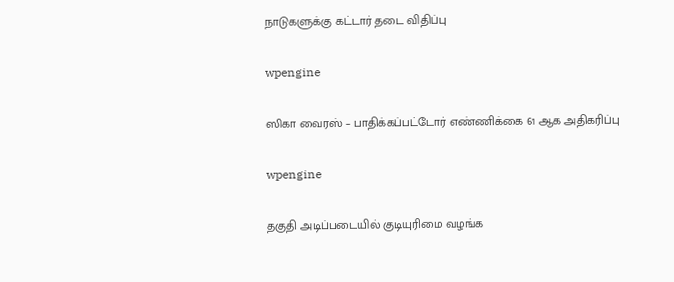நாடுகளுக்கு கட்டார் தடை விதிப்பு

wpengine

ஸிகா வைரஸ் – பாதிக்கப்பட்டோர் எண்ணிக்கை 61 ஆக அதிகரிப்பு

wpengine

தகுதி அடிப்படையில் குடியுரிமை வழங்க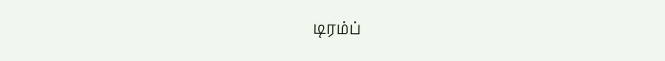டிரம்ப்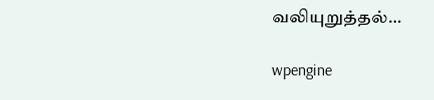வலியுறுத்தல்…

wpengine